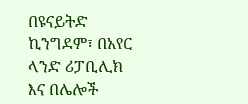በዩናይትድ ኪንግደም፣ በአየር ላንድ ሪፓቢሊክ እና በሌሎች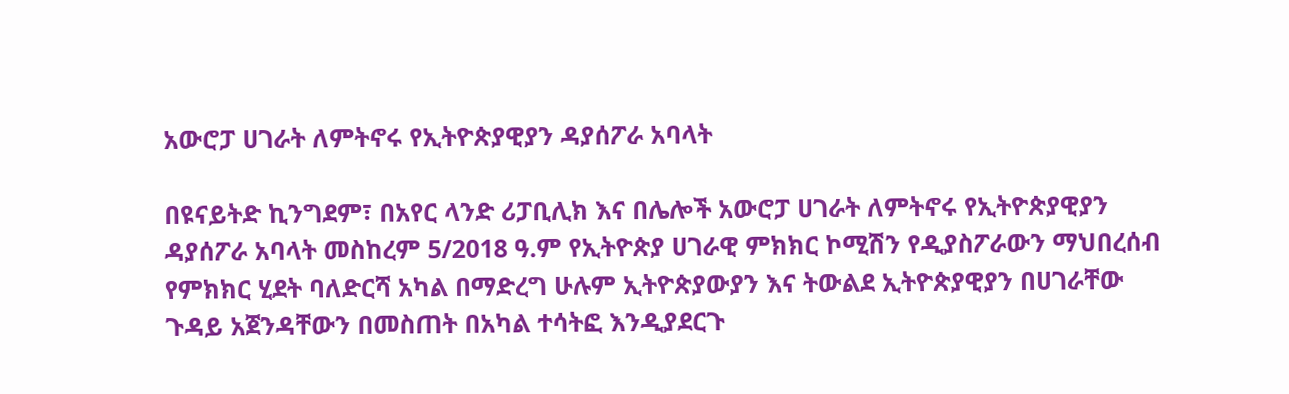አውሮፓ ሀገራት ለምትኖሩ የኢትዮጵያዊያን ዳያሰፖራ አባላት

በዩናይትድ ኪንግደም፣ በአየር ላንድ ሪፓቢሊክ እና በሌሎች አውሮፓ ሀገራት ለምትኖሩ የኢትዮጵያዊያን ዳያሰፖራ አባላት መስከረም 5/2018 ዓ.ም የኢትዮጵያ ሀገራዊ ምክክር ኮሚሽን የዲያስፖራውን ማህበረሰብ የምክክር ሂደት ባለድርሻ አካል በማድረግ ሁሉም ኢትዮጵያውያን እና ትውልደ ኢትዮጵያዊያን በሀገራቸው ጉዳይ አጀንዳቸውን በመስጠት በአካል ተሳትፎ እንዲያደርጉ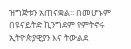ዝግጅቱን አጠናቋል፡፡ በመሆኑም በዩናይትድ ኪንግደም የምትኖሩ ኢትዮጵያዊያን እና ትውልደ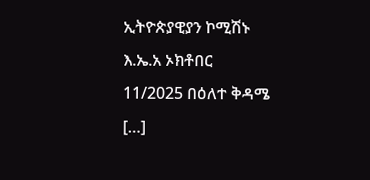ኢትዮጵያዊያን ኮሚሽኑ እ.ኤ.አ ኦክቶበር 11/2025 በዕለተ ቅዳሜ […]